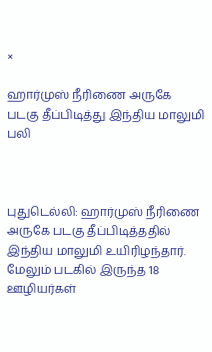×

ஹார்முஸ் நீரிணை அருகே படகு தீப்பிடித்து இந்திய மாலுமி பலி



புதுடெல்லி: ஹார்முஸ் நீரிணை அருகே படகு தீப்பிடித்ததில் இந்திய மாலுமி உயிரிழந்தார். மேலும் படகில் இருந்த 18 ஊழியர்கள்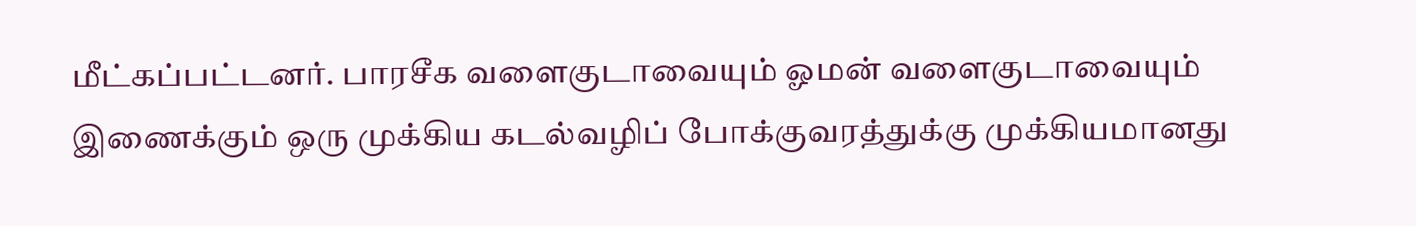மீட்கப்பட்டனர். பாரசீக வளைகுடாவையும் ஓமன் வளைகுடாவையும் இணைக்கும் ஒரு முக்கிய கடல்வழிப் போக்குவரத்துக்கு முக்கியமானது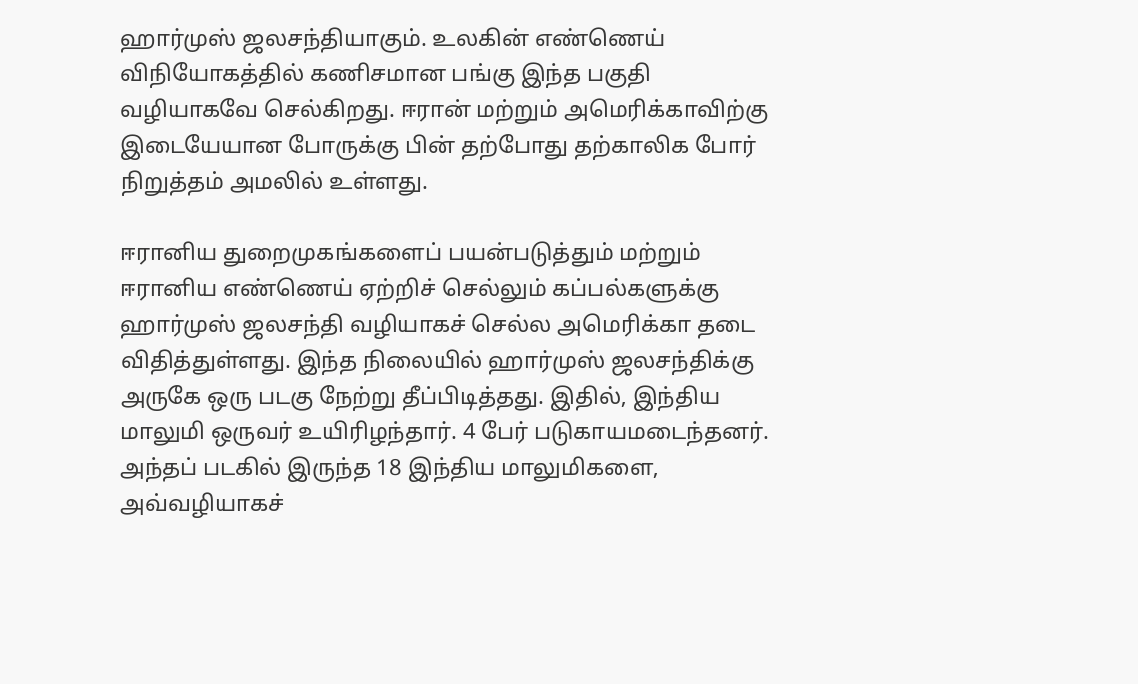ஹார்முஸ் ஜலசந்தியாகும். உலகின் எண்ணெய் விநியோகத்தில் கணிசமான பங்கு இந்த பகுதி வழியாகவே செல்கிறது. ஈரான் மற்றும் அமெரிக்காவிற்கு இடையேயான போருக்கு பின் தற்போது தற்காலிக போர் நிறுத்தம் அமலில் உள்ளது.

ஈரானிய துறைமுகங்களைப் பயன்படுத்தும் மற்றும் ஈரானிய எண்ணெய் ஏற்றிச் செல்லும் கப்பல்களுக்கு ஹார்முஸ் ஜலசந்தி வழியாகச் செல்ல அமெரிக்கா தடை விதித்துள்ளது. இந்த நிலையில் ஹார்முஸ் ஜலசந்திக்கு அருகே ஒரு படகு நேற்று தீப்பிடித்தது. இதில், இந்திய மாலுமி ஒருவர் உயிரிழந்தார். 4 பேர் படுகாயமடைந்தனர். அந்தப் படகில் இருந்த 18 இந்திய மாலுமிகளை, அவ்வழியாகச்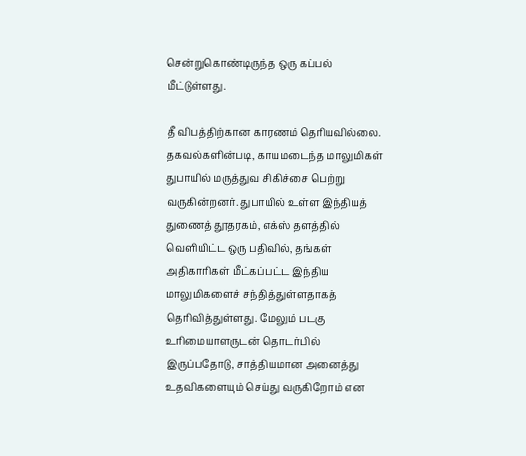சென்றுகொண்டிருந்த ஒரு கப்பல் மீட்டுள்ளது.

தீ விபத்திற்கான காரணம் தெரியவில்லை. தகவல்களின்படி, காயமடைந்த மாலுமிகள் துபாயில் மருத்துவ சிகிச்சை பெற்று வருகின்றனர். துபாயில் உள்ள இந்தியத் துணைத் தூதரகம், எக்ஸ் தளத்தில் வெளியிட்ட ஒரு பதிவில், தங்கள் அதிகாரிகள் மீட்கப்பட்ட இந்திய மாலுமிகளைச் சந்தித்துள்ளதாகத் தெரிவித்துள்ளது. மேலும் படகு உரிமையாளருடன் தொடர்பில் இருப்பதோடு, சாத்தியமான அனைத்து உதவிகளையும் செய்து வருகிறோம் என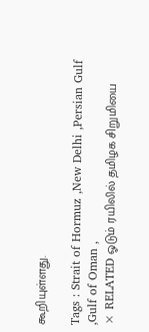கூறியுள்ளது.

Tags : Strait of Hormuz ,New Delhi ,Persian Gulf ,Gulf of Oman ,
× RELATED ஓடும் ரயிலில் தமிழக சிறுமியை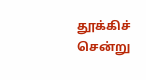தூக்கிச் சென்று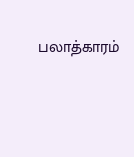பலாத்காரம்